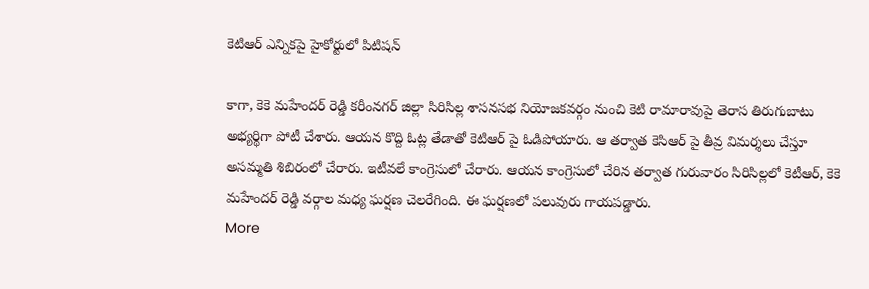కెటిఆర్ ఎన్నికపై హైకోర్టులో పిటిషన్

కాగా, కెకె మహేందర్ రెడ్డి కరీంనగర్ జిల్లా సిరిసిల్ల శాసనసభ నియోజకవర్గం నుంచి కెటి రామారావుపై తెరాస తిరుగుబాటు అభ్యర్థిగా పోటీ చేశారు. ఆయన కొద్ది ఓట్ల తేడాతో కెటిఆర్ పై ఓడిపోయారు. ఆ తర్వాత కెసిఆర్ పై తీవ్ర విమర్శలు చేస్తూ అసమ్మతి శిబిరంలో చేరారు. ఇటీవలే కాంగ్రెసులో చేరారు. ఆయన కాంగ్రెసులో చేరిన తర్వాత గురువారం సిరిసిల్లలో కెటీఆర్, కెకె మహేందర్ రెడ్డి వర్గాల మధ్య ఘర్షణ చెలరేగింది. ఈ ఘర్షణలో పలువురు గాయపడ్డారు.
More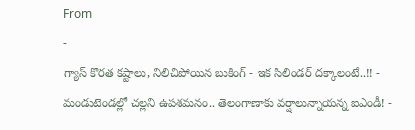From
-
గ్యాస్ కొరత కష్టాలు, నిలిచిపోయిన బుకింగ్ - ఇక సిలిండర్ దక్కాలంటే..!! -
మండుటెండల్లో చల్లని ఉపశమనం.. తెలంగాణాకు వర్షాలున్నాయన్న ఐఎండీ! -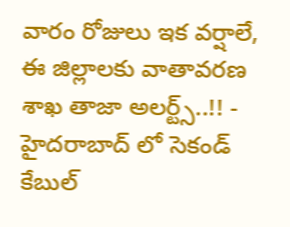వారం రోజులు ఇక వర్షాలే, ఈ జిల్లాలకు వాతావరణ శాఖ తాజా అలర్ట్స్..!! -
హైదరాబాద్ లో సెకండ్ కేబుల్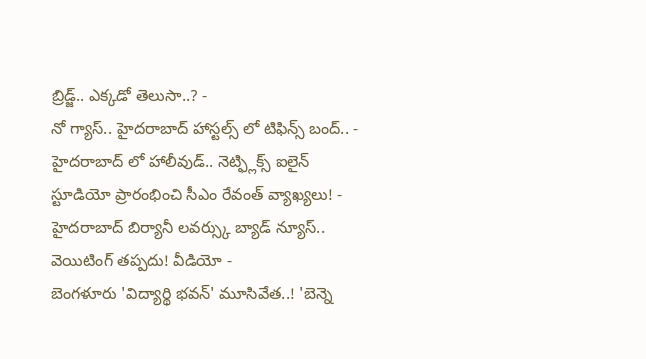బ్రిడ్జ్.. ఎక్కడో తెలుసా..? -
నో గ్యాస్.. హైదరాబాద్ హాస్టల్స్ లో టిఫిన్స్ బంద్.. -
హైదరాబాద్ లో హాలీవుడ్.. నెట్ఫ్లిక్స్ ఐలైన్ స్టూడియో ప్రారంభించి సీఎం రేవంత్ వ్యాఖ్యలు! -
హైదరాబాద్ బిర్యానీ లవర్స్కు బ్యాడ్ న్యూస్.. వెయిటింగ్ తప్పదు! వీడియో -
బెంగళూరు 'విద్యార్థి భవన్' మూసివేత..! 'బెన్నె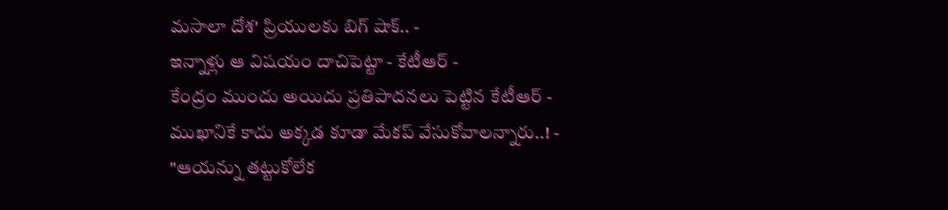మసాలా దోశ' ప్రియులకు బిగ్ షాక్.. -
ఇన్నాళ్లు ఆ విషయం దాచిపెట్టా - కేటీఆర్ -
కేంద్రం ముందు అయిదు ప్రతిపాదనలు పెట్టిన కేటీఆర్ -
ముఖానికే కాదు అక్కడ కూడా మేకప్ వేసుకోవాలన్నారు..! -
"ఆయన్ను తట్టుకోలేక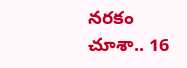నరకం చూశా.. 16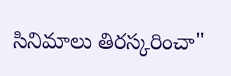సినిమాలు తిరస్కరించా"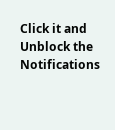Click it and Unblock the Notifications